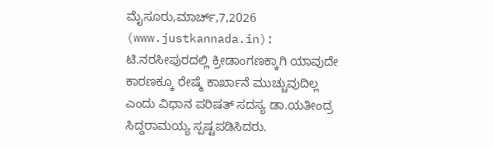ಮೈಸೂರು,ಮಾರ್ಚ್,7,2026 (www.justkannada.in): ಟಿ.ನರಸೀಪುರದಲ್ಲಿ ಕ್ರೀಡಾಂಗಣಕ್ಕಾಗಿ ಯಾವುದೇ ಕಾರಣಕ್ಕೂ ರೇಷ್ಮೆ ಕಾರ್ಖಾನೆ ಮುಚ್ಚುವುದಿಲ್ಲ ಎಂದು ವಿಧಾನ ಪರಿಷತ್ ಸದಸ್ಯ ಡಾ.ಯತೀಂದ್ರ ಸಿದ್ದರಾಮಯ್ಯ ಸ್ಪಷ್ಟಪಡಿಸಿದರು.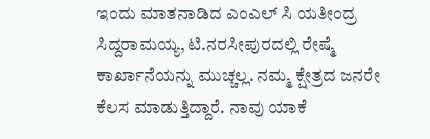ಇಂದು ಮಾತನಾಡಿದ ಎಂಎಲ್ ಸಿ ಯತೀಂದ್ರ ಸಿದ್ದರಾಮಯ್ಯ, ಟಿ.ನರಸೀಪುರದಲ್ಲಿ ರೇಷ್ಮೆ ಕಾರ್ಖಾನೆಯನ್ನು ಮುಚ್ಚಲ್ಲ. ನಮ್ಮ ಕ್ಷೇತ್ರದ ಜನರೇ ಕೆಲಸ ಮಾಡುತ್ತಿದ್ದಾರೆ. ನಾವು ಯಾಕೆ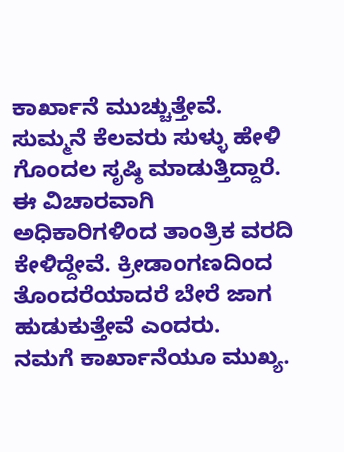ಕಾರ್ಖಾನೆ ಮುಚ್ಚುತ್ತೇವೆ. ಸುಮ್ಮನೆ ಕೆಲವರು ಸುಳ್ಳು ಹೇಳಿ ಗೊಂದಲ ಸೃಷ್ಠಿ ಮಾಡುತ್ತಿದ್ದಾರೆ. ಈ ವಿಚಾರವಾಗಿ ಅಧಿಕಾರಿಗಳಿಂದ ತಾಂತ್ರಿಕ ವರದಿ ಕೇಳಿದ್ದೇವೆ. ಕ್ರೀಡಾಂಗಣದಿಂದ ತೊಂದರೆಯಾದರೆ ಬೇರೆ ಜಾಗ ಹುಡುಕುತ್ತೇವೆ ಎಂದರು.
ನಮಗೆ ಕಾರ್ಖಾನೆಯೂ ಮುಖ್ಯ.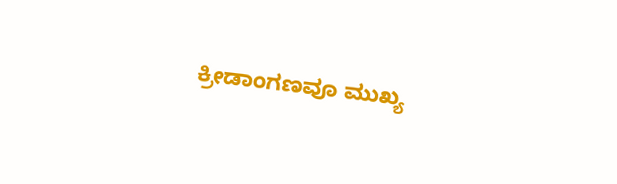ಕ್ರೀಡಾಂಗಣವೂ ಮುಖ್ಯ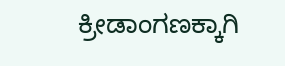ಕ್ರೀಡಾಂಗಣಕ್ಕಾಗಿ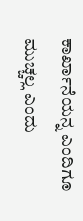ಕಾರ್ಖಾನೆಯನ್ನ ಎಂದಿಗೂ ಮುಚ್ಚಲ್ಲ ಎಂದು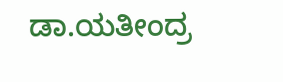ಡಾ.ಯತೀಂದ್ರ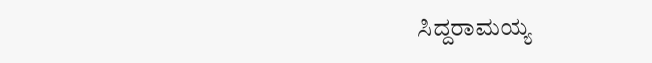ಸಿದ್ದರಾಮಯ್ಯ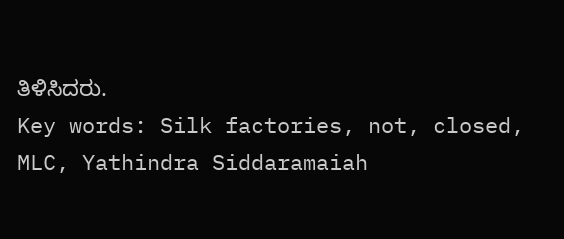ತಿಳಿಸಿದರು.
Key words: Silk factories, not, closed, MLC, Yathindra Siddaramaiah